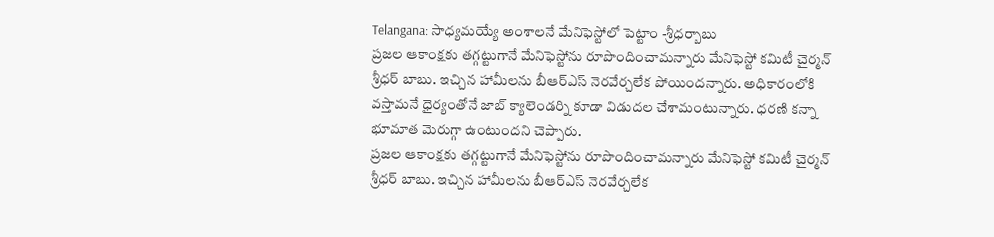Telangana: సాధ్యమయ్యే అంశాలనే మేనిఫెస్టోలో పెట్టాం -శ్రీధర్బాబు
ప్రజల ఆకాంక్షకు తగ్గట్టుగానే మేనిఫెస్టోను రూపొందించామన్నారు మేనిఫెస్టో కమిటీ చైర్మన్ శ్రీధర్ బాబు. ఇచ్చిన హామీలను బీఆర్ఎస్ నెరవేర్చలేక పోయిందన్నారు. అధికారంలోకి వస్తామనే ధైర్యంతోనే జాబ్ క్యాలెండర్ని కూడా విడుదల చేశామంటున్నారు. ధరణి కన్నా భూమాత మెరుగ్గా ఉంటుందని చెప్పారు.
ప్రజల ఆకాంక్షకు తగ్గట్టుగానే మేనిఫెస్టోను రూపొందించామన్నారు మేనిఫెస్టో కమిటీ చైర్మన్ శ్రీధర్ బాబు. ఇచ్చిన హామీలను బీఆర్ఎస్ నెరవేర్చలేక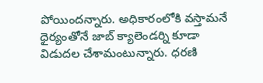పోయిందన్నారు. అధికారంలోకి వస్తామనే ధైర్యంతోనే జాబ్ క్యాలెండర్ని కూడా విడుదల చేశామంటున్నారు. ధరణి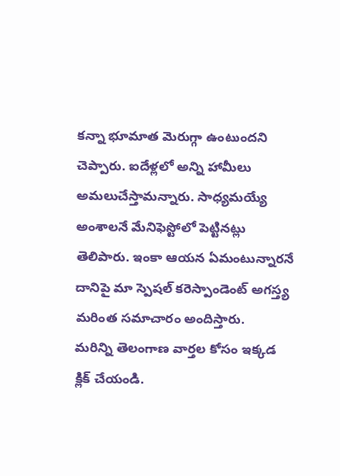కన్నా భూమాత మెరుగ్గా ఉంటుందని చెప్పారు. ఐదేళ్లలో అన్ని హామీలు అమలుచేస్తామన్నారు. సాధ్యమయ్యే అంశాలనే మేనిఫెస్టోలో పెట్టినట్లు తెలిపారు. ఇంకా ఆయన ఏమంటున్నారనే దానిపై మా స్పెషల్ కరెస్పాండెంట్ అగస్త్య మరింత సమాచారం అందిస్తారు.
మరిన్ని తెలంగాణ వార్తల కోసం ఇక్కడ క్లిక్ చేయండి.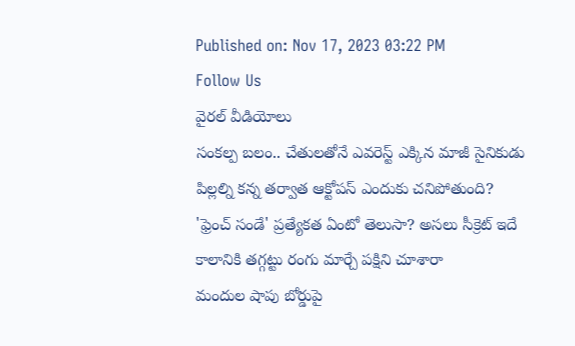Published on: Nov 17, 2023 03:22 PM
Follow Us
వైరల్ వీడియోలు
సంకల్ప బలం.. చేతులతోనే ఎవరెస్ట్ ఎక్కిన మాజీ సైనికుడు
పిల్లల్ని కన్న తర్వాత ఆక్టోపస్ ఎందుకు చనిపోతుంది?
'ఫ్రెంచ్ సండే' ప్రత్యేకత ఏంటో తెలుసా? అసలు సీక్రెట్ ఇదే
కాలానికి తగ్గట్టు రంగు మార్చే పక్షిని చూశారా
మందుల షాపు బోర్డుపై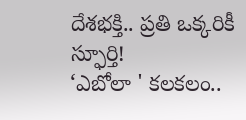దేశభక్తి.. ప్రతి ఒక్కరికీ స్ఫూర్తి!
‘ఎబోలా ' కలకలం..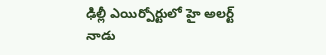ఢిల్లీ ఎయిర్పోర్టులో హై అలర్ట్
నాడు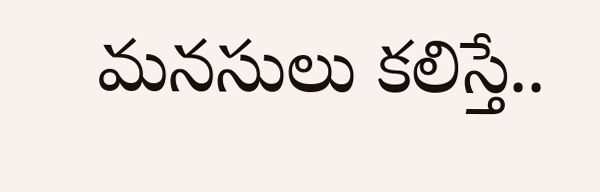మనసులు కలిస్తే..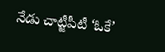నేడు చాట్జీపీటీ ‘ఓకే’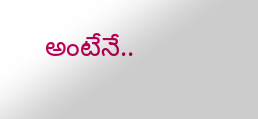అంటేనే..